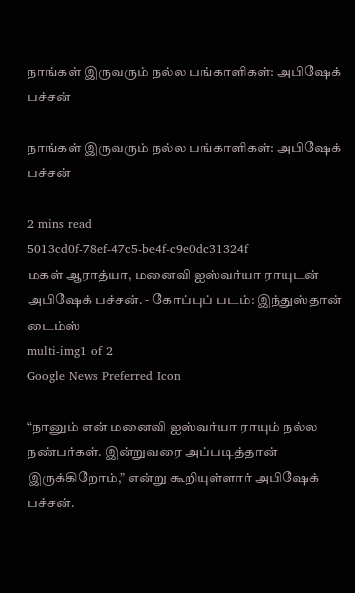நாங்கள் இருவரும் நல்ல பங்காளிகள்: அபிஷேக் பச்சன்

நாங்கள் இருவரும் நல்ல பங்காளிகள்: அபிஷேக் பச்சன்

2 mins read
5013cd0f-78ef-47c5-be4f-c9e0dc31324f
மகள் ஆராத்யா, மனைவி ஐஸ்வர்யா ராயுடன் அபிஷேக் பச்சன். - கோப்புப் படம்: இந்துஸ்தான் டைம்ஸ்
multi-img1 of 2
Google News Preferred Icon

“நானும் என் மனைவி ஐஸ்வர்யா ராயும் நல்ல நண்பர்கள். இன்றுவரை அப்படித்தான் இருக்கிறோம்,” என்று கூறியுள்ளார் அபிஷேக் பச்சன்.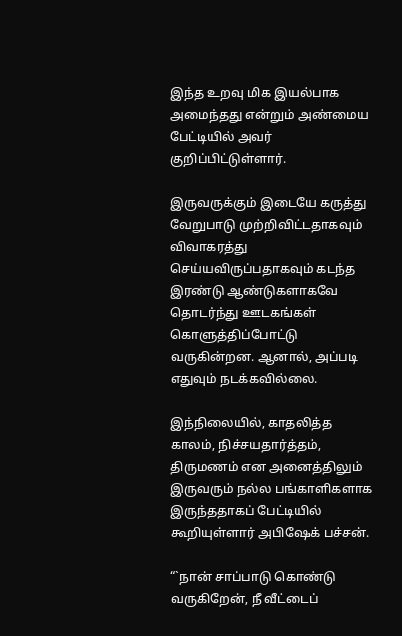இந்த உறவு மிக இயல்பாக அமைந்தது என்றும் அண்மைய பேட்டியில் அவர் குறிப்பிட்டுள்ளார்.

இருவருக்கும் இடையே கருத்து வேறுபாடு முற்றிவிட்டதாகவும் விவாகரத்து செய்யவிருப்பதாகவும் கடந்த இரண்டு ஆண்டுகளாகவே தொடர்ந்து ஊடகங்கள் கொளுத்திப்போட்டு வருகின்றன. ஆனால், அப்படி எதுவும் நடக்கவில்லை.

இந்நிலையில், காதலித்த காலம், நிச்சயதார்த்தம், திருமணம் என அனைத்திலும் இருவரும் நல்ல பங்காளிகளாக இருந்ததாகப் பேட்டியில் கூறியுள்ளார் அபிஷேக் பச்சன்.

“`நான் சாப்பாடு கொண்டு வருகிறேன், நீ வீட்டைப்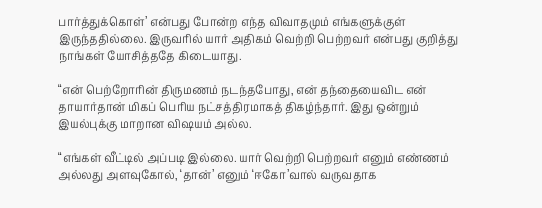பார்த்துக்கொள்’ என்பது போன்ற எந்த விவாதமும் எங்களுக்குள் இருந்ததில்லை. இருவரில் யார் அதிகம் வெற்றி பெற்றவர் என்பது குறித்து நாங்கள் யோசித்ததே கிடையாது.

“என் பெற்றோரின் திருமணம் நடந்தபோது, என் தந்தையைவிட என் தாயார்தான் மிகப் பெரிய நட்சத்திரமாகத் திகழ்ந்தார். இது ஒன்றும் இயல்புக்கு மாறான விஷயம் அல்ல.

“எங்கள் வீட்டில் அப்படி இல்லை. யார் வெற்றி பெற்றவர் எனும் எண்ணம் அல்லது அளவுகோல், ‘தான்’ எனும் ‘ஈகோ’வால் வருவதாக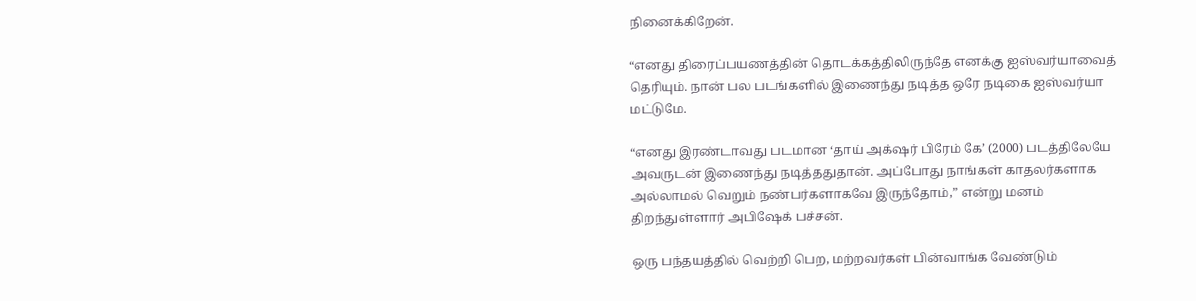நினைக்கிறேன்.

“எனது திரைப்பயணத்தின் தொடக்கத்திலிருந்தே எனக்கு ஐஸ்வர்யாவைத் தெரியும். நான் பல படங்களில் இணைந்து நடித்த ஒரே நடிகை ஐஸ்வர்யா மட்டுமே.

“எனது இரண்டாவது படமான ‘தாய் அக்‌ஷர் பிரேம் கே’ (2000) படத்திலேயே அவருடன் இணைந்து நடித்ததுதான். அப்போது நாங்கள் காதலர்களாக அல்லாமல் வெறும் நண்பர்களாகவே இருந்தோம்,” என்று மனம் திறந்துள்ளார் அபிஷேக் பச்சன்.

ஒரு பந்தயத்தில் வெற்றி பெற, மற்றவர்கள் பின்வாங்க வேண்டும்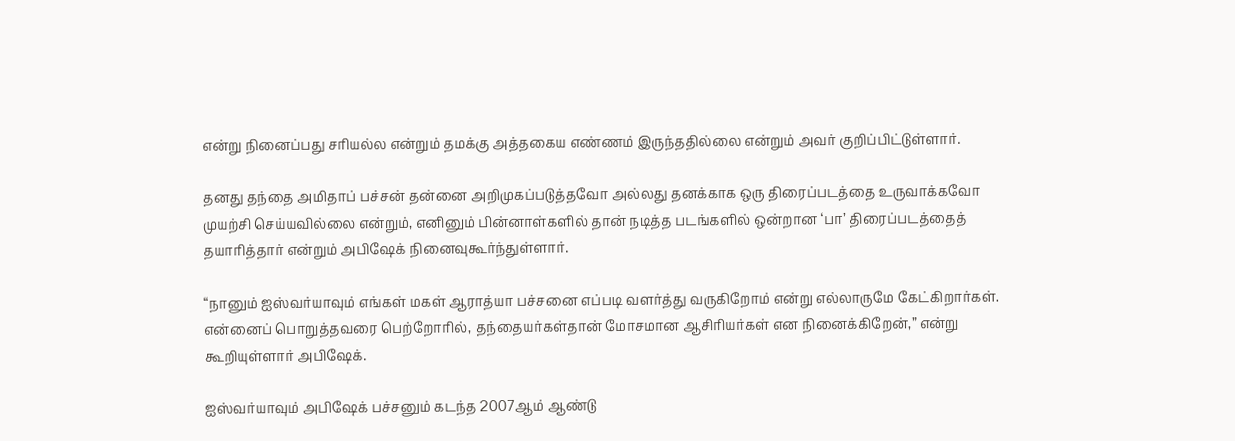என்று நினைப்பது சரியல்ல என்றும் தமக்கு அத்தகைய எண்ணம் இருந்ததில்லை என்றும் அவர் குறிப்பிட்டுள்ளார்.

தனது தந்தை அமிதாப் பச்சன் தன்னை அறிமுகப்படுத்தவோ அல்லது தனக்காக ஒரு திரைப்படத்தை உருவாக்கவோ முயற்சி செய்யவில்லை என்றும், எனினும் பின்னாள்களில் தான் நடித்த படங்களில் ஒன்றான ‘பா’ திரைப்படத்தைத் தயாரித்தார் என்றும் அபிஷேக் நினைவுகூர்ந்துள்ளார்.

“நானும் ஐஸ்வர்யாவும் எங்கள் மகள் ஆராத்யா பச்சனை எப்படி வளர்த்து வருகிறோம் என்று எல்லாருமே கேட்கிறார்கள். என்னைப் பொறுத்தவரை பெற்றோரில், தந்தையர்கள்தான் மோசமான ஆசிரியர்கள் என நினைக்கிறேன்,” என்று கூறியுள்ளார் அபிஷேக்.

ஐஸ்வர்யாவும் அபிஷேக் பச்சனும் கடந்த 2007ஆம் ஆண்டு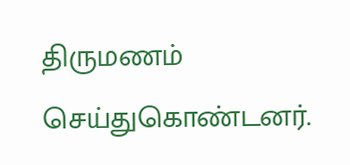திருமணம் செய்துகொண்டனர்.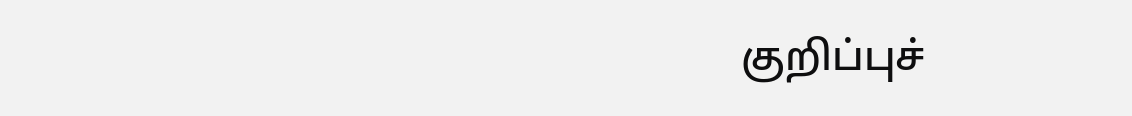குறிப்புச்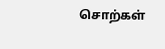சொற்கள்